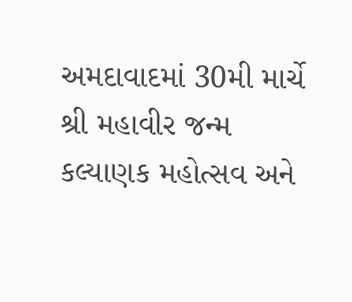અમદાવાદમાં 30મી માર્ચે શ્રી મહાવીર જન્મ કલ્યાણક મહોત્સવ અને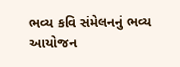ભવ્ય કવિ સંમેલનનું ભવ્ય આયોજન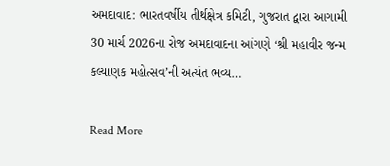અમદાવાદ: ભારતવર્ષીય તીર્થક્ષેત્ર કમિટી, ગુજરાત દ્વારા આગામી 30 માર્ચ 2026ના રોજ અમદાવાદના આંગણે ‘શ્રી મહાવીર જન્મ કલ્યાણક મહોત્સવ’ની અત્યંત ભવ્ય…

Read More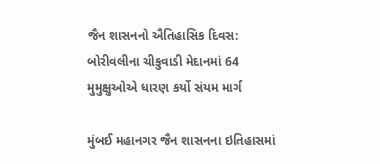જૈન શાસનનો ઐતિહાસિક દિવસ: બોરીવલીના ચીકુવાડી મેદાનમાં 64 મુમુક્ષુઓએ ધારણ કર્યો સંયમ માર્ગ

મુંબઈ મહાનગર જૈન શાસનના ઇતિહાસમાં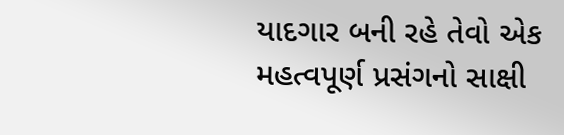યાદગાર બની રહે તેવો એક મહત્વપૂર્ણ પ્રસંગનો સાક્ષી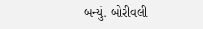બન્યું. બોરીવલી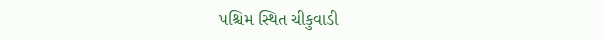પશ્ચિમ સ્થિત ચીકુવાડી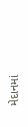મેદાનમાં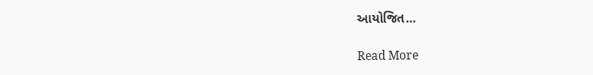આયોજિત…

Read More